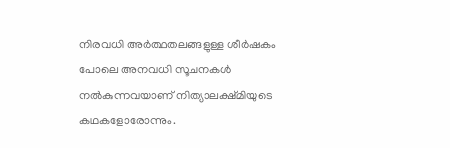നിരവധി അർത്ഥതലങ്ങളുള്ള ശീർഷകം പോലെ അനവധി സൂചനകൾ നൽകുന്നവയാണ് നിത്യാലക്ഷ്മിയുടെ കഥകളോരോന്നും.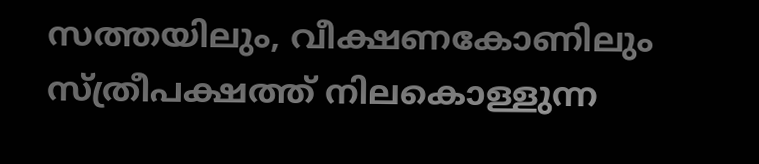സത്തയിലും, വീക്ഷണകോണിലും സ്ത്രീപക്ഷത്ത് നിലകൊള്ളുന്ന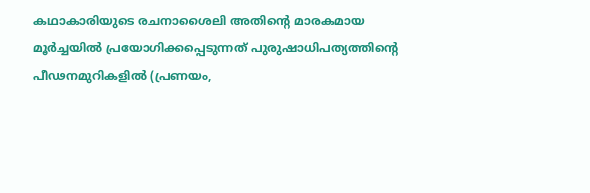കഥാകാരിയുടെ രചനാശൈലി അതിൻ്റെ മാരകമായ മൂർച്ചയിൽ പ്രയോഗിക്കപ്പെടുന്നത് പുരുഷാധിപത്യത്തിൻ്റെ പീഢനമുറികളിൽ (പ്രണയം,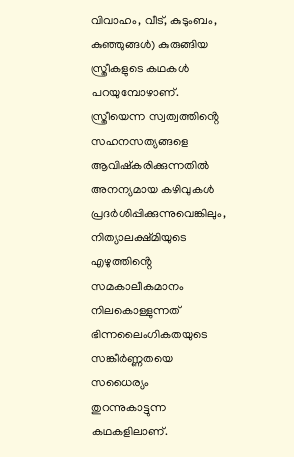വിവാഹം, വീട്, കുടുംബം, കുഞ്ഞുങ്ങൾ) കുരുങ്ങിയ സ്ത്രീകളുടെ കഥകൾ പറയുമ്പോഴാണ്. സ്ത്രീയെന്ന സ്വത്വത്തിൻ്റെ സഹനസത്യങ്ങളെ ആവിഷ്കരിക്കുന്നതിൽ അനന്യമായ കഴിവുകൾ പ്രദർശിപ്പിക്കുന്നുവെങ്കിലും, നിത്യാലക്ഷ്മിയുടെ എഴുത്തിൻ്റെ സമകാലീകമാനം നിലകൊള്ളുന്നത് ഭിന്നലൈംഗികതയുടെ സങ്കീർണ്ണതയെ സധൈര്യം തുറന്നുകാട്ടുന്ന കഥകളിലാണ്.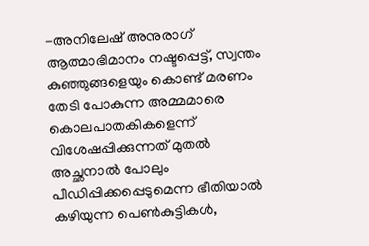-അനിലേഷ് അനുരാഗ് ആത്മാഭിമാനം നഷ്ടപ്പെട്ട്, സ്വന്തം കുഞ്ഞുങ്ങളെയും കൊണ്ട് മരണം തേടി പോകുന്ന അമ്മമാരെ കൊലപാതകികളെന്ന് വിശേഷപ്പിക്കുന്നത് മുതൽ അച്ഛനാൽ പോലും പീഡിപ്പിക്കപ്പെടുമെന്ന ഭീതിയാൽ കഴിയുന്ന പെൺകുട്ടികൾ,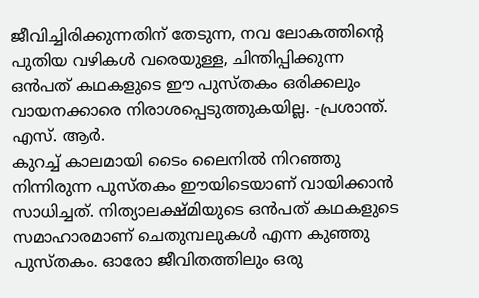ജീവിച്ചിരിക്കുന്നതിന് തേടുന്ന, നവ ലോകത്തിന്റെ പുതിയ വഴികൾ വരെയുള്ള, ചിന്തിപ്പിക്കുന്ന ഒൻപത് കഥകളുടെ ഈ പുസ്തകം ഒരിക്കലും വായനക്കാരെ നിരാശപ്പെടുത്തുകയില്ല. -പ്രശാന്ത്. എസ്. ആർ.
കുറച്ച് കാലമായി ടൈം ലൈനിൽ നിറഞ്ഞു നിന്നിരുന്ന പുസ്തകം ഈയിടെയാണ് വായിക്കാൻ സാധിച്ചത്. നിത്യാലക്ഷ്മിയുടെ ഒൻപത് കഥകളുടെ സമാഹാരമാണ് ചെതുമ്പലുകൾ എന്ന കുഞ്ഞു പുസ്തകം. ഓരോ ജീവിതത്തിലും ഒരു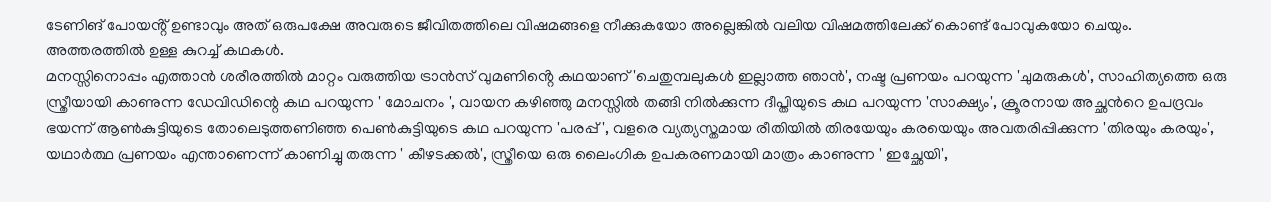ടേണിങ് പോയൻ്റ് ഉണ്ടാവും അത് ഒരുപക്ഷേ അവരുടെ ജീവിതത്തിലെ വിഷമങ്ങളെ നീക്കുകയോ അല്ലെങ്കിൽ വലിയ വിഷമത്തിലേക്ക് കൊണ്ട് പോവുകയോ ചെയും. അത്തരത്തിൽ ഉള്ള കുറച്ച് കഥകൾ.
മനസ്സിനൊപ്പം എത്താൻ ശരീരത്തിൽ മാറ്റം വരുത്തിയ ട്രാൻസ് വുമണിൻ്റെ കഥയാണ് 'ചെതുമ്പലുകൾ ഇല്ലാത്ത ഞാൻ', നഷ്ട പ്രണയം പറയുന്ന 'ചുമരുകൾ', സാഹിത്യത്തെ ഒരു സ്ത്രീയായി കാണുന്ന ഡേവിഡിന്റെ കഥ പറയുന്ന ' മോചനം ', വായന കഴിഞ്ഞു മനസ്സിൽ തങ്ങി നിൽക്കുന്ന ദീപ്തിയുടെ കഥ പറയുന്ന 'സാക്ഷ്യം', ക്രൂരനായ അച്ഛൻറെ ഉപദ്രവം ഭയന്ന് ആൺകുട്ടിയുടെ തോലെടുത്തണിഞ്ഞ പെൺകുട്ടിയുടെ കഥ പറയുന്ന 'പരപ്പ് ', വളരെ വ്യത്യസ്തമായ രീതിയിൽ തിരയേയും കരയെയും അവതരിപ്പിക്കുന്ന 'തിരയും കരയും', യഥാർത്ഥ പ്രണയം എന്താണെന്ന് കാണിച്ചു തരുന്ന ' കീഴടക്കൽ', സ്ത്രീയെ ഒരു ലൈംഗിക ഉപകരണമായി മാത്രം കാണുന്ന ' ഇച്ഛേയി',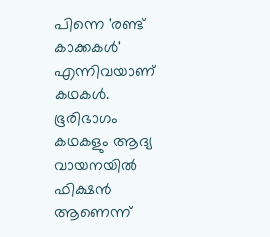പിന്നെ 'രണ്ട് കാക്കകൾ' എന്നിവയാണ് കഥകൾ.
ഭൂരിഭാഗം കഥകളും ആദ്യ വായനയിൽ ഫിക്ഷൻ ആണെന്ന്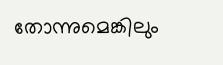തോന്നുമെങ്കിലും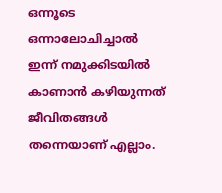ഒന്നൂടെ ഒന്നാലോചിച്ചാൽ ഇന്ന് നമുക്കിടയിൽ കാണാൻ കഴിയുന്നത് ജീവിതങ്ങൾ തന്നെയാണ് എല്ലാം.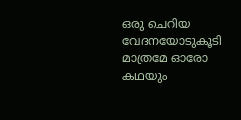ഒരു ചെറിയ വേദനയോടുകൂടി മാത്രമേ ഓരോ കഥയും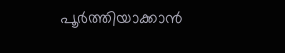പൂർത്തിയാക്കാൻ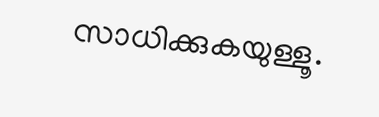സാധിക്കുകയുള്ളൂ.